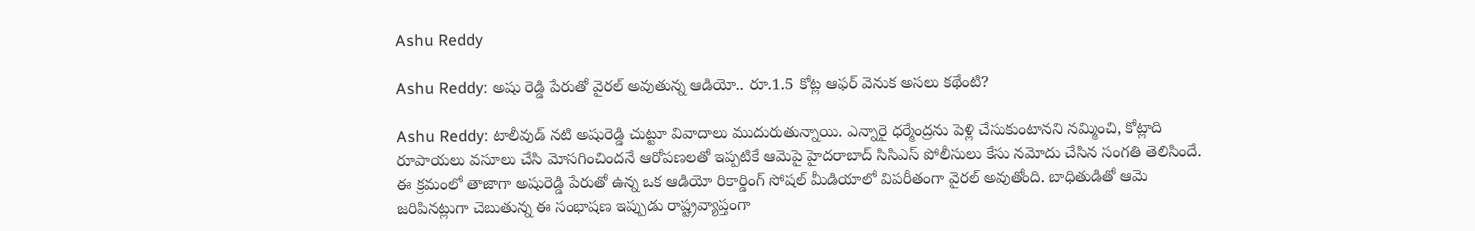Ashu Reddy

Ashu Reddy: అషు రెడ్డి పేరుతో వైరల్ అవుతున్న ఆడియో.. రూ.1.5 కోట్ల ఆఫర్ వెనుక అసలు కథేంటి?

Ashu Reddy: టాలీవుడ్ నటి అషురెడ్డి చుట్టూ వివాదాలు ముదురుతున్నాయి. ఎన్నారై ధర్మేంద్రను పెళ్లి చేసుకుంటానని నమ్మించి, కోట్లాది రూపాయలు వసూలు చేసి మోసగించిందనే ఆరోపణలతో ఇప్పటికే ఆమెపై హైదరాబాద్ సిసిఎస్ పోలీసులు కేసు నమోదు చేసిన సంగతి తెలిసిందే. ఈ క్రమంలో తాజాగా అషురెడ్డి పేరుతో ఉన్న ఒక ఆడియో రికార్డింగ్ సోషల్ మీడియాలో విపరీతంగా వైరల్ అవుతోంది. బాధితుడితో ఆమె జరిపినట్లుగా చెబుతున్న ఈ సంభాషణ ఇప్పుడు రాష్ట్రవ్యాప్తంగా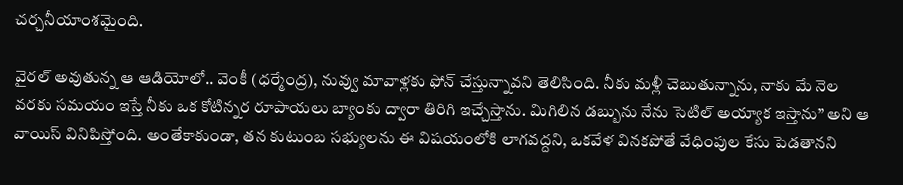చర్చనీయాంశమైంది.

వైరల్ అవుతున్న ఆ ఆడియోలో.. వెంకీ (ధర్మేంద్ర), నువ్వు మావాళ్లకు ఫోన్ చేస్తున్నావని తెలిసింది. నీకు మళ్లీ చెబుతున్నాను, నాకు మే నెల వరకు సమయం ఇస్తే నీకు ఒక కోటిన్నర రూపాయలు బ్యాంకు ద్వారా తిరిగి ఇచ్చేస్తాను. మిగిలిన డబ్బును నేను సెటిల్ అయ్యాక ఇస్తాను” అని ఆ వాయిస్ వినిపిస్తోంది. అంతేకాకుండా, తన కుటుంబ సభ్యులను ఈ విషయంలోకి లాగవద్దని, ఒకవేళ వినకపోతే వేధింపుల కేసు పెడతానని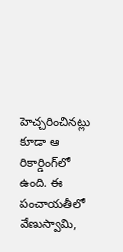హెచ్చరించినట్లు కూడా ఆ రికార్డింగ్‌లో ఉంది. ఈ పంచాయతీలో వేణుస్వామి,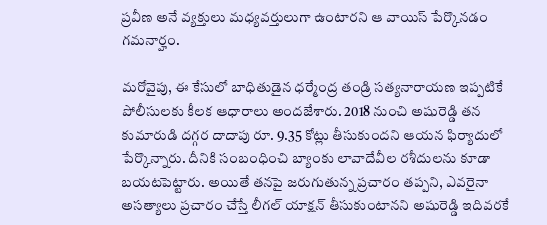ప్రవీణ అనే వ్యక్తులు మధ్యవర్తులుగా ఉంటారని ఆ వాయిస్ పేర్కొనడం గమనార్హం.

మరోవైపు, ఈ కేసులో బాధితుడైన ధర్మేంద్ర తండ్రి సత్యనారాయణ ఇప్పటికే పోలీసులకు కీలక ఆధారాలు అందజేశారు. 2018 నుంచి అషురెడ్డి తన కుమారుడి దగ్గర దాదాపు రూ. 9.35 కోట్లు తీసుకుందని ఆయన ఫిర్యాదులో పేర్కొన్నారు. దీనికి సంబంధించి బ్యాంకు లావాదేవీల రశీదులను కూడా బయటపెట్టారు. అయితే తనపై జరుగుతున్న ప్రచారం తప్పని, ఎవరైనా అసత్యాలు ప్రచారం చేస్తే లీగల్ యాక్షన్ తీసుకుంటానని అషురెడ్డి ఇదివరకే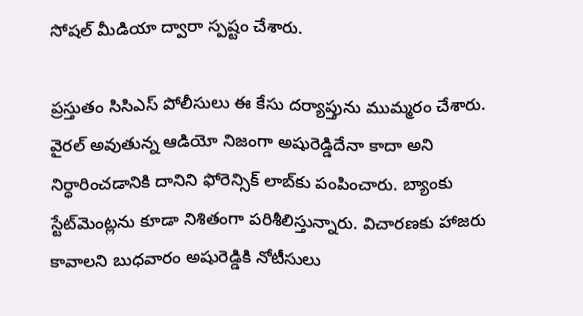సోషల్ మీడియా ద్వారా స్పష్టం చేశారు.

ప్రస్తుతం సిసిఎస్ పోలీసులు ఈ కేసు దర్యాప్తును ముమ్మరం చేశారు. వైరల్ అవుతున్న ఆడియో నిజంగా అషురెడ్డిదేనా కాదా అని నిర్ధారించడానికి దానిని ఫోరెన్సిక్ లాబ్‌కు పంపించారు. బ్యాంకు స్టేట్‌మెంట్లను కూడా నిశితంగా పరిశీలిస్తున్నారు. విచారణకు హాజరు కావాలని బుధవారం అషురెడ్డికి నోటీసులు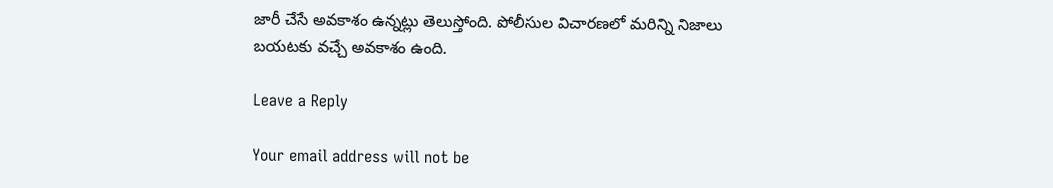జారీ చేసే అవకాశం ఉన్నట్లు తెలుస్తోంది. పోలీసుల విచారణలో మరిన్ని నిజాలు బయటకు వచ్చే అవకాశం ఉంది.

Leave a Reply

Your email address will not be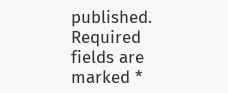published. Required fields are marked *